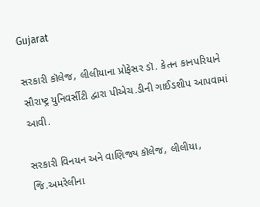Gujarat

સરકારી કૉલેજ, લીલીયાના પ્રોફેસર ડૉ. કેતન કાનપરિયાને સૌરાષ્ટ્ર યુનિવર્સીટી દ્વારા પીએચ.ડીની ગાઈડશીપ આપવામાં આવી.

સરકારી વિનયન અને વાણિજ્ય કૉલેજ, લીલીયા, જિ.અમરેલીના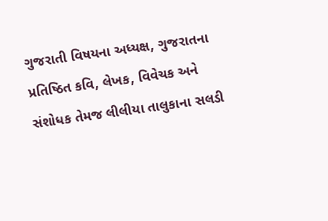ગુજરાતી વિષયના અધ્યક્ષ, ગુજરાતના પ્રતિષ્ઠિત કવિ, લેખક, વિવેચક અને સંશોધક તેમજ લીલીયા તાલુકાના સલડી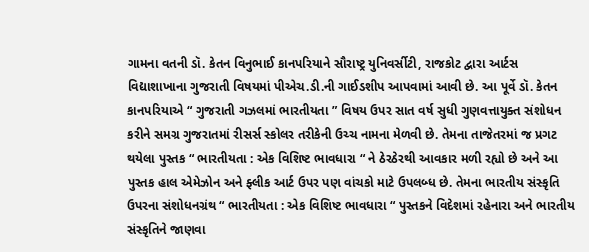ગામના વતની ડૉ. કેતન વિનુભાઈ કાનપરિયાને સૌરાષ્ટ્ર યુનિવર્સીટી, રાજકોટ દ્વારા આર્ટસ વિદ્યાશાખાના ગુજરાતી વિષયમાં પીએચ.ડી.ની ગાઈડશીપ આપવામાં આવી છે. આ પૂર્વે ડૉ. કેતન કાનપરિયાએ “ ગુજરાતી ગઝલમાં ભારતીયતા ” વિષય ઉપર સાત વર્ષ સુધી ગુણવત્તાયુક્ત સંશોધન કરીને સમગ્ર ગુજરાતમાં રીસર્સ સ્કોલર તરીકેની ઉચ્ચ નામના મેળવી છે. તેમના તાજેતરમાં જ પ્રગટ થયેલા પુસ્તક “ ભારતીયતા : એક વિશિષ્ટ ભાવધારા “ ને ઠેરઠેરથી આવકાર મળી રહ્યો છે અને આ પુસ્તક હાલ એમેઝોન અને ફ્લીક આર્ટ ઉપર પણ વાંચકો માટે ઉપલબ્ધ છે. તેમના ભારતીય સંસ્કૃતિ ઉપરના સંશોધનગ્રંથ “ ભારતીયતા : એક વિશિષ્ટ ભાવધારા “ પુસ્તકને વિદેશમાં રહેનારા અને ભારતીય સંસ્કૃતિને જાણવા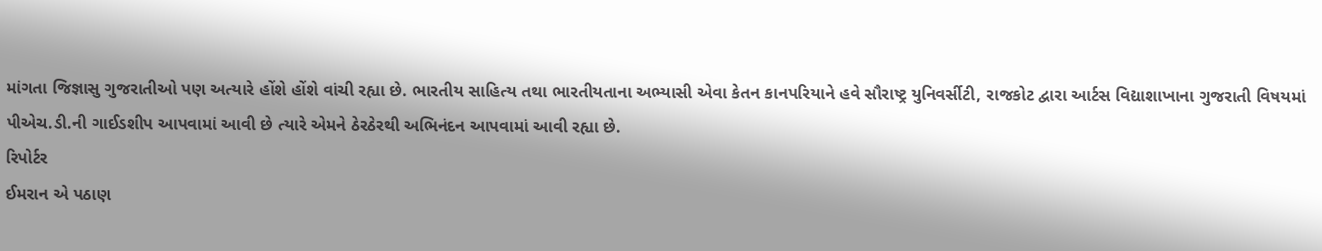માંગતા જિજ્ઞાસુ ગુજરાતીઓ પણ અત્યારે હોંશે હોંશે વાંચી રહ્યા છે. ભારતીય સાહિત્ય તથા ભારતીયતાના અભ્યાસી એવા કેતન કાનપરિયાને હવે સૌરાષ્ટ્ર યુનિવર્સીટી, રાજકોટ દ્વારા આર્ટસ વિદ્યાશાખાના ગુજરાતી વિષયમાં પીએચ.ડી.ની ગાઈડશીપ આપવામાં આવી છે ત્યારે એમને ઠેરઠેરથી અભિનંદન આપવામાં આવી રહ્યા છે.
રિપોર્ટર
ઈમરાન એ પઠાણ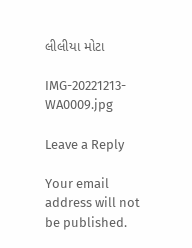લીલીયા મોટા

IMG-20221213-WA0009.jpg

Leave a Reply

Your email address will not be published.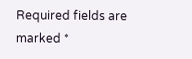Required fields are marked *